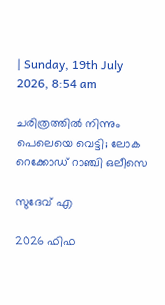| Sunday, 19th July 2026, 8:54 am

ചരിത്രത്തില്‍ നിന്നും പെലെയെ വെട്ടി; ലോക റെക്കോഡ് റാഞ്ചി ഒലീസെ

സുദേവ് എ

2026 ഫിഫ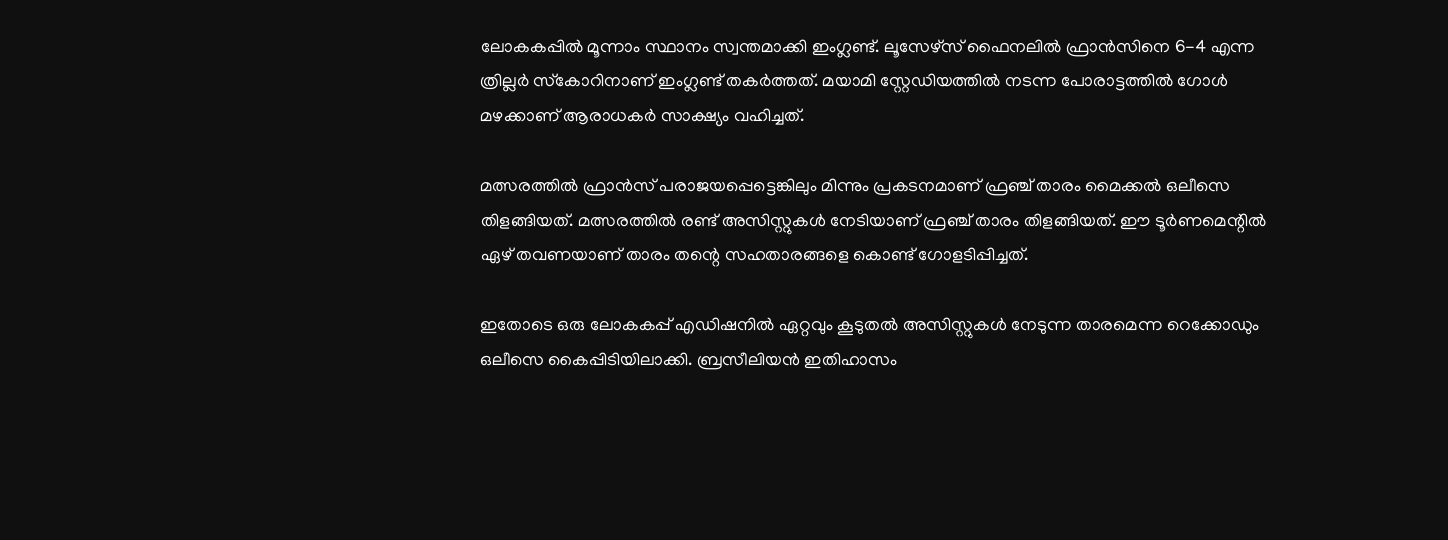ലോകകപ്പില്‍ മൂന്നാം സ്ഥാനം സ്വന്തമാക്കി ഇംഗ്ലണ്ട്. ലൂസേഴ്‌സ് ഫൈനലില്‍ ഫ്രാന്‍സിനെ 6-4 എന്ന ത്രില്ലര്‍ സ്‌കോറിനാണ് ഇംഗ്ലണ്ട് തകര്‍ത്തത്. മയാമി സ്റ്റേഡിയത്തില്‍ നടന്ന പോരാട്ടത്തില്‍ ഗോള്‍ മഴക്കാണ് ആരാധകര്‍ സാക്ഷ്യം വഹിച്ചത്.

മത്സരത്തിൽ ഫ്രാന്‍സ് പരാജയപ്പെട്ടെങ്കിലും മിന്നും പ്രകടനമാണ് ഫ്രഞ്ച് താരം മൈക്കല്‍ ഒലീസെ തിളങ്ങിയത്. മത്സരത്തില്‍ രണ്ട് അസിസ്റ്റുകള്‍ നേടിയാണ് ഫ്രഞ്ച് താരം തിളങ്ങിയത്. ഈ ടൂര്‍ണമെന്റില്‍ ഏഴ് തവണയാണ് താരം തന്റെ സഹതാരങ്ങളെ കൊണ്ട് ഗോളടിപ്പിച്ചത്.

ഇതോടെ ഒരു ലോകകപ്പ് എഡിഷനില്‍ ഏറ്റവും കൂടുതല്‍ അസിസ്റ്റുകള്‍ നേടുന്ന താരമെന്ന റെക്കോഡും ഒലീസെ കൈപ്പിടിയിലാക്കി. ബ്രസീലിയന്‍ ഇതിഹാസം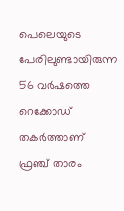പെലെയുടെ പേരിലുണ്ടായിരുന്ന 56 വര്‍ഷത്തെ റെക്കോഡ് തകര്‍ത്താണ് ഫ്രഞ്ച് താരം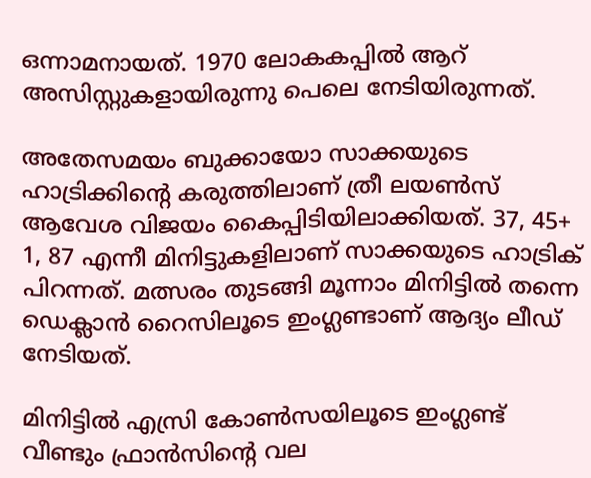ഒന്നാമനായത്. 1970 ലോകകപ്പില്‍ ആറ് അസിസ്റ്റുകളായിരുന്നു പെലെ നേടിയിരുന്നത്.

അതേസമയം ബുക്കായോ സാക്കയുടെ ഹാട്രിക്കിന്റെ കരുത്തിലാണ് ത്രീ ലയണ്‍സ് ആവേശ വിജയം കൈപ്പിടിയിലാക്കിയത്. 37, 45+ 1, 87 എന്നീ മിനിട്ടുകളിലാണ് സാക്കയുടെ ഹാട്രിക് പിറന്നത്. മത്സരം തുടങ്ങി മൂന്നാം മിനിട്ടില്‍ തന്നെ ഡെക്ലാന്‍ റൈസിലൂടെ ഇംഗ്ലണ്ടാണ് ആദ്യം ലീഡ് നേടിയത്.

മിനിട്ടില്‍ എസ്രി കോണ്‍സയിലൂടെ ഇംഗ്ലണ്ട് വീണ്ടും ഫ്രാന്‍സിന്റെ വല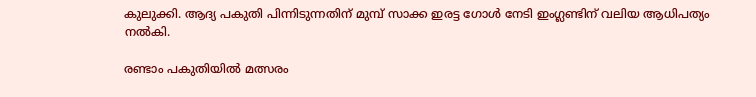കുലുക്കി. ആദ്യ പകുതി പിന്നിടുന്നതിന് മുമ്പ് സാക്ക ഇരട്ട ഗോള്‍ നേടി ഇംഗ്ലണ്ടിന് വലിയ ആധിപത്യം നല്‍കി.

രണ്ടാം പകുതിയില്‍ മത്സരം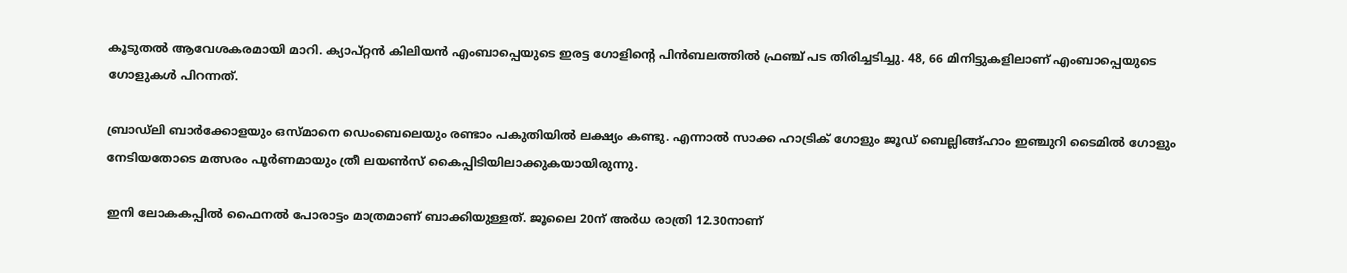കൂടുതല്‍ ആവേശകരമായി മാറി. ക്യാപ്റ്റന്‍ കിലിയന്‍ എംബാപ്പെയുടെ ഇരട്ട ഗോളിന്റെ പിന്‍ബലത്തില്‍ ഫ്രഞ്ച് പട തിരിച്ചടിച്ചു. 48, 66 മിനിട്ടുകളിലാണ് എംബാപ്പെയുടെ ഗോളുകള്‍ പിറന്നത്.

ബ്രാഡ്‌ലി ബാര്‍ക്കോളയും ഒസ്മാനെ ഡെംബെലെയും രണ്ടാം പകുതിയില്‍ ലക്ഷ്യം കണ്ടു. എന്നാല്‍ സാക്ക ഹാട്രിക് ഗോളും ജൂഡ് ബെല്ലിങ്ങ്ഹാം ഇഞ്ചുറി ടൈമില്‍ ഗോളും നേടിയതോടെ മത്സരം പൂര്‍ണമായും ത്രീ ലയണ്‍സ് കൈപ്പിടിയിലാക്കുകയായിരുന്നു.

ഇനി ലോകകപ്പില്‍ ഫൈനല്‍ പോരാട്ടം മാത്രമാണ് ബാക്കിയുള്ളത്. ജൂലൈ 20ന് അര്‍ധ രാത്രി 12.30നാണ്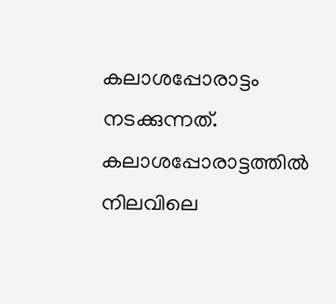കലാശപ്പോരാട്ടം നടക്കുന്നത്. കലാശപ്പോരാട്ടത്തില്‍ നിലവിലെ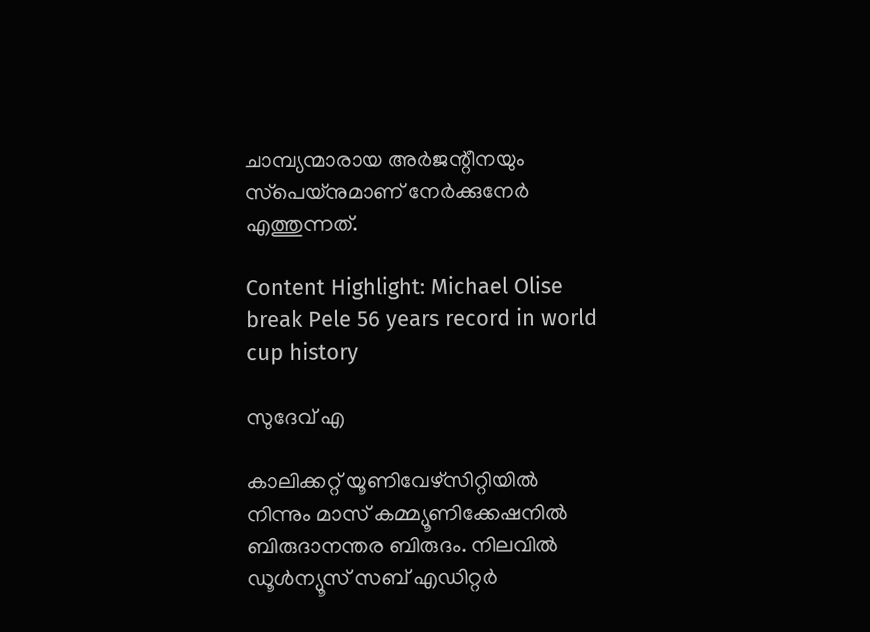ചാമ്പ്യന്മാരായ അര്‍ജന്റീനയും സ്‌പെയ്‌നുമാണ് നേര്‍ക്കുനേര്‍ എത്തുന്നത്.

Content Highlight: Michael Olise break Pele 56 years record in world cup history

സുദേവ് എ

കാലിക്കറ്റ് യൂണിവേഴ്‌സിറ്റിയില്‍ നിന്നും മാസ് കമ്മ്യൂണിക്കേഷനില്‍ ബിരുദാനന്തര ബിരുദം. നിലവില്‍ ഡൂള്‍ന്യൂസ് സബ് എഡിറ്റര്‍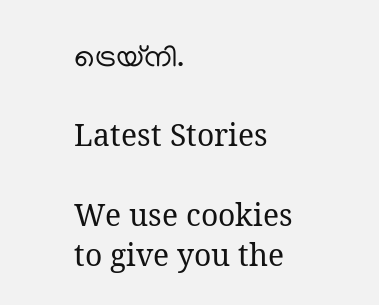ട്രെയ്‌നി.

Latest Stories

We use cookies to give you the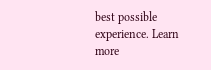best possible experience. Learn more